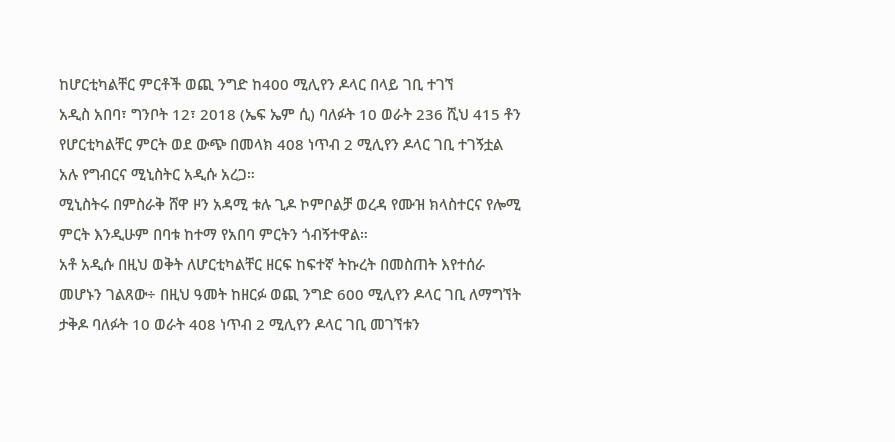ከሆርቲካልቸር ምርቶች ወጪ ንግድ ከ400 ሚሊየን ዶላር በላይ ገቢ ተገኘ
አዲስ አበባ፣ ግንቦት 12፣ 2018 (ኤፍ ኤም ሲ) ባለፉት 10 ወራት 236 ሺህ 415 ቶን የሆርቲካልቸር ምርት ወደ ውጭ በመላክ 408 ነጥብ 2 ሚሊየን ዶላር ገቢ ተገኝቷል አሉ የግብርና ሚኒስትር አዲሱ አረጋ።
ሚኒስትሩ በምስራቅ ሸዋ ዞን አዳሚ ቱሉ ጊዶ ኮምቦልቻ ወረዳ የሙዝ ክላስተርና የሎሚ ምርት እንዲሁም በባቱ ከተማ የአበባ ምርትን ጎብኝተዋል።
አቶ አዲሱ በዚህ ወቅት ለሆርቲካልቸር ዘርፍ ከፍተኛ ትኩረት በመስጠት እየተሰራ መሆኑን ገልጸው÷ በዚህ ዓመት ከዘርፉ ወጪ ንግድ 600 ሚሊየን ዶላር ገቢ ለማግኘት ታቅዶ ባለፉት 10 ወራት 408 ነጥብ 2 ሚሊየን ዶላር ገቢ መገኘቱን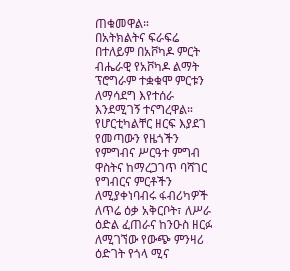ጠቁመዋል።
በአትክልትና ፍራፍሬ በተለይም በአቮካዶ ምርት ብሔራዊ የአቮካዶ ልማት ፕሮግራም ተቋቁሞ ምርቱን ለማሳደግ እየተሰራ እንደሚገኝ ተናግረዋል።
የሆርቲካልቸር ዘርፍ እያደገ የመጣውን የዜጎችን የምግብና ሥርዓተ ምግብ ዋስትና ከማረጋገጥ ባሻገር የግብርና ምርቶችን ለሚያቀነባብሩ ፋብሪካዎች ለጥሬ ዕቃ አቅርቦት፣ ለሥራ ዕድል ፈጠራና ከንዑስ ዘርፉ ለሚገኘው የውጭ ምንዛሪ ዕድገት የጎላ ሚና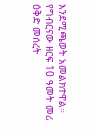እንደሚጫወት አመልክተዋል።
የግብርናው ዘርፍ 10 ዓመት መሪ ዕቅድ መሰረት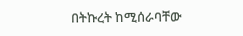በትኩረት ከሚሰራባቸው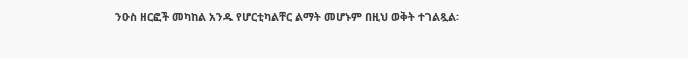ንዑስ ዘርፎች መካከል አንዱ የሆርቲካልቸር ልማት መሆኑም በዚህ ወቅት ተገልጿል፡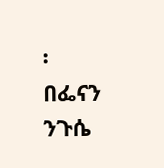፡
በፌናን ንጉሴ